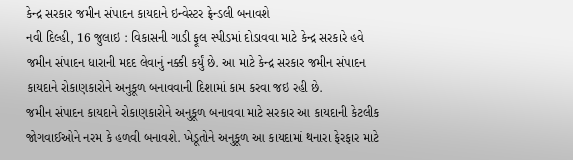કેન્દ્ર સરકાર જમીન સંપાદન કાયદાને ઇન્વેસ્ટર ફ્રેન્ડલી બનાવશે
નવી દિલ્હી, 16 જુલાઇ : વિકાસની ગાડી ફૂલ સ્પીડમાં દોડાવવા માટે કેન્દ્ર સરકારે હવે જમીન સંપાદન ધારાની મદદ લેવાનું નક્કી કર્યું છે. આ માટે કેન્દ્ર સરકાર જમીન સંપાદન કાયદાને રોકાણકારોને અનુકૂળ બનાવવાની દિશામાં કામ કરવા જઇ રહી છે.
જમીન સંપાદન કાયદાને રોકાણકારોને અનુકૂળ બનાવવા માટે સરકાર આ કાયદાની કેટલીક જોગવાઈઓને નરમ કે હળવી બનાવશે. ખેડૂતોને અનુકૂળ આ કાયદામાં થનારા ફેરફાર માટે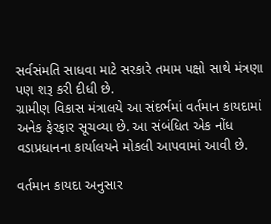સર્વસંમતિ સાધવા માટે સરકારે તમામ પક્ષો સાથે મંત્રણા પણ શરૂ કરી દીધી છે.
ગ્રામીણ વિકાસ મંત્રાલયે આ સંદર્ભમાં વર્તમાન કાયદામાં અનેક ફેરફાર સૂચવ્યા છે. આ સંબંધિત એક નોંધ વડાપ્રધાનના કાર્યાલયને મોકલી આપવામાં આવી છે.

વર્તમાન કાયદા અનુસાર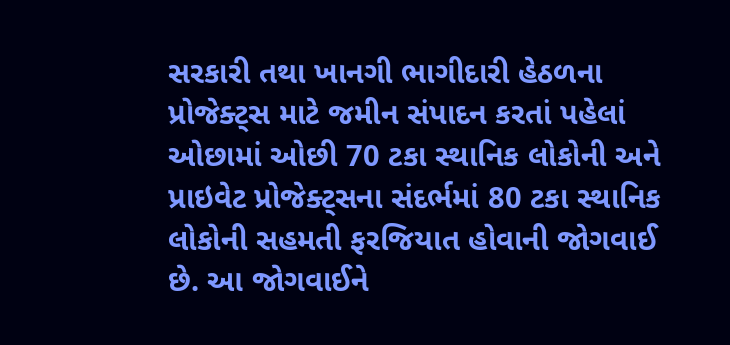સરકારી તથા ખાનગી ભાગીદારી હેઠળના પ્રોજેક્ટ્સ માટે જમીન સંપાદન કરતાં પહેલાં ઓછામાં ઓછી 70 ટકા સ્થાનિક લોકોની અને પ્રાઇવેટ પ્રોજેક્ટ્સના સંદર્ભમાં 80 ટકા સ્થાનિક લોકોની સહમતી ફરજિયાત હોવાની જોગવાઈ છે. આ જોગવાઈને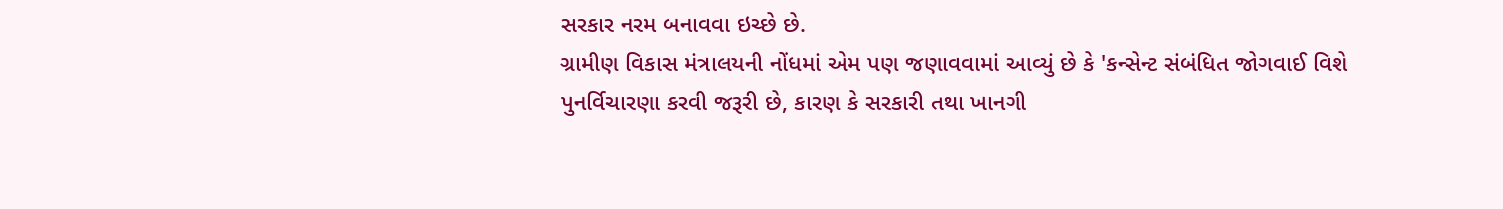સરકાર નરમ બનાવવા ઇચ્છે છે.
ગ્રામીણ વિકાસ મંત્રાલયની નોંધમાં એમ પણ જણાવવામાં આવ્યું છે કે 'કન્સેન્ટ સંબંધિત જોગવાઈ વિશે પુનર્વિચારણા કરવી જરૂરી છે, કારણ કે સરકારી તથા ખાનગી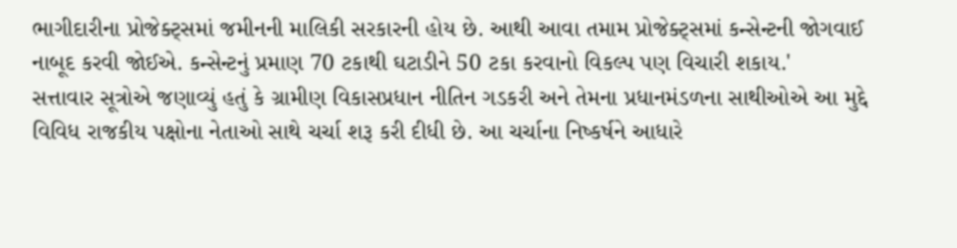ભાગીદારીના પ્રોજેક્ટ્સમાં જમીનની માલિકી સરકારની હોય છે. આથી આવા તમામ પ્રોજેક્ટ્સમાં કન્સેન્ટની જોગવાઈ નાબૂદ કરવી જોઈએ. કન્સેન્ટનું પ્રમાણ 70 ટકાથી ઘટાડીને 50 ટકા કરવાનો વિકલ્પ પણ વિચારી શકાય.'
સત્તાવાર સૂત્રોએ જણાવ્યું હતું કે ગ્રામીણ વિકાસપ્રધાન નીતિન ગડકરી અને તેમના પ્રધાનમંડળના સાથીઓએ આ મુદ્દે વિવિધ રાજકીય પક્ષોના નેતાઓ સાથે ચર્ચા શરૂ કરી દીધી છે. આ ચર્ચાના નિષ્કર્ષને આધારે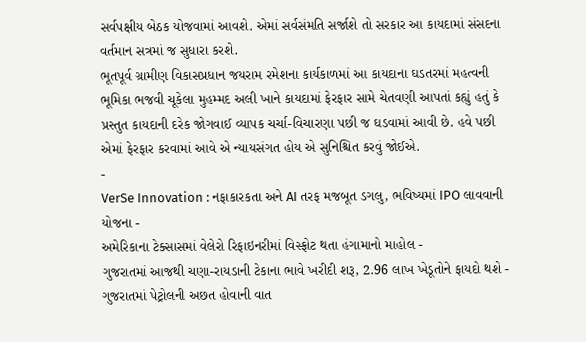સર્વપક્ષીય બેઠક યોજવામાં આવશે. એમાં સર્વસંમતિ સર્જાશે તો સરકાર આ કાયદામાં સંસદના વર્તમાન સત્રમાં જ સુધારા કરશે.
ભૂતપૂર્વ ગ્રામીણ વિકાસપ્રધાન જયરામ રમેશના કાર્યકાળમાં આ કાયદાના ઘડતરમાં મહત્વની ભૂમિકા ભજવી ચૂકેલા મુહમ્મદ અલી ખાને કાયદામાં ફેરફાર સામે ચેતવણી આપતાં કહ્યું હતું કે પ્રસ્તુત કાયદાની દરેક જોગવાઈ વ્યાપક ચર્ચા-વિચારણા પછી જ ઘડવામાં આવી છે. હવે પછી એમાં ફેરફાર કરવામાં આવે એ ન્યાયસંગત હોય એ સુનિશ્ચિત કરવું જોઈએ.
-
VerSe Innovation : નફાકારકતા અને AI તરફ મજબૂત ડગલુ, ભવિષ્યમાં IPO લાવવાની યોજના -
અમેરિકાના ટેક્સાસમાં વેલેરો રિફાઇનરીમાં વિસ્ફોટ થતા હંગામાનો માહોલ -
ગુજરાતમાં આજથી ચણા-રાયડાની ટેકાના ભાવે ખરીદી શરૂ, 2.96 લાખ ખેડૂતોને ફાયદો થશે -
ગુજરાતમાં પેટ્રોલની અછત હોવાની વાત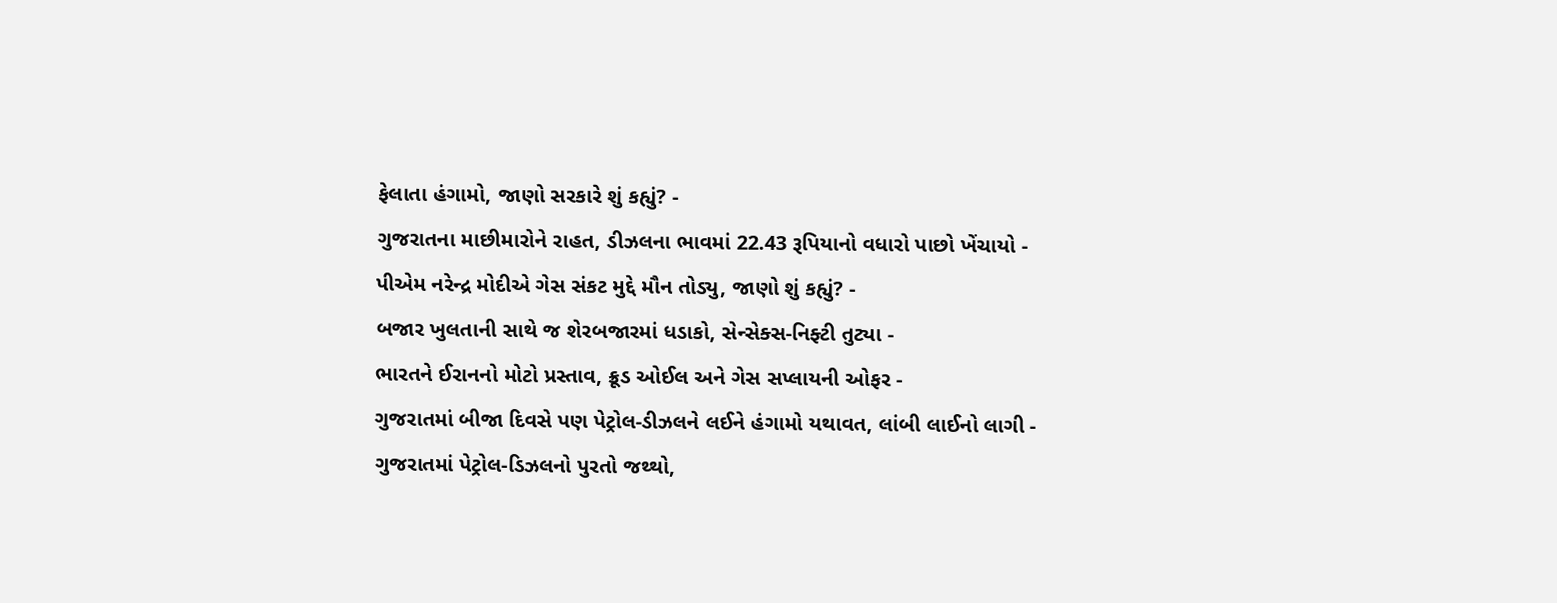ફેલાતા હંગામો, જાણો સરકારે શું કહ્યું? -
ગુજરાતના માછીમારોને રાહત, ડીઝલના ભાવમાં 22.43 રૂપિયાનો વધારો પાછો ખેંચાયો -
પીએમ નરેન્દ્ર મોદીએ ગેસ સંકટ મુદ્દે મૌન તોડ્યુ, જાણો શું કહ્યું? -
બજાર ખુલતાની સાથે જ શેરબજારમાં ધડાકો, સેન્સેક્સ-નિફ્ટી તુટ્યા -
ભારતને ઈરાનનો મોટો પ્રસ્તાવ, ક્રૂડ ઓઈલ અને ગેસ સપ્લાયની ઓફર -
ગુજરાતમાં બીજા દિવસે પણ પેટ્રોલ-ડીઝલને લઈને હંગામો યથાવત, લાંબી લાઈનો લાગી -
ગુજરાતમાં પેટ્રોલ-ડિઝલનો પુરતો જથ્થો,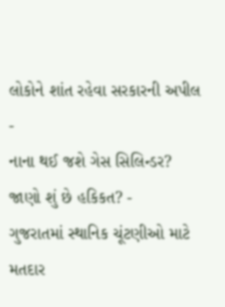લોકોને શાંત રહેવા સરકારની અપીલ -
નાના થઈ જશે ગેસ સિલિન્ડર? જાણો શું છે હકિકત? -
ગુજરાતમાં સ્થાનિક ચૂંટણીઓ માટે મતદાર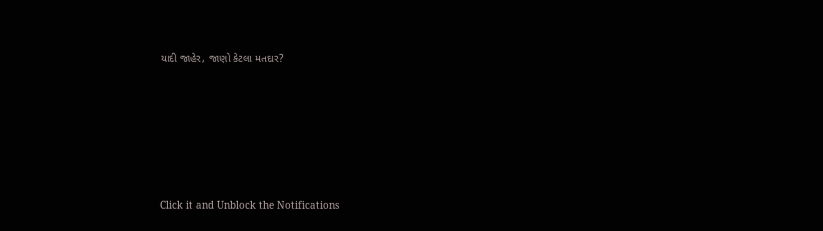યાદી જાહેર, જાણો કેટલા મતદાર?






Click it and Unblock the Notifications